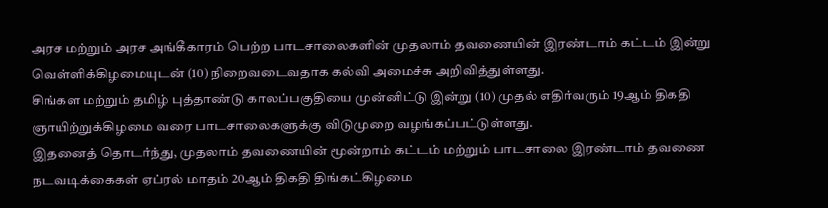அரச மற்றும் அரச அங்கீகாரம் பெற்ற பாடசாலைகளின் முதலாம் தவணையின் இரண்டாம் கட்டம் இன்று வெள்ளிக்கிழமையுடன் (10) நிறைவடைவதாக கல்வி அமைச்சு அறிவித்துள்ளது.
சிங்கள மற்றும் தமிழ் புத்தாண்டு காலப்பகுதியை முன்னிட்டு இன்று (10) முதல் எதிர்வரும் 19ஆம் திகதி ஞாயிற்றுக்கிழமை வரை பாடசாலைகளுக்கு விடுமுறை வழங்கப்பட்டுள்ளது.
இதனைத் தொடர்ந்து, முதலாம் தவணையின் மூன்றாம் கட்டம் மற்றும் பாடசாலை இரண்டாம் தவணை நடவடிக்கைகள் ஏப்ரல் மாதம் 20ஆம் திகதி திங்கட்கிழமை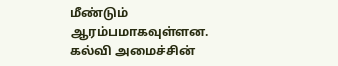மீண்டும் ஆரம்பமாகவுள்ளன.
கல்வி அமைச்சின்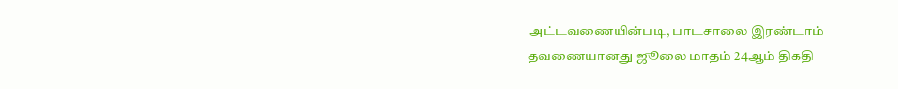அட்டவணையின்படி, பாடசாலை இரண்டாம் தவணையானது ஜூலை மாதம் 24ஆம் திகதி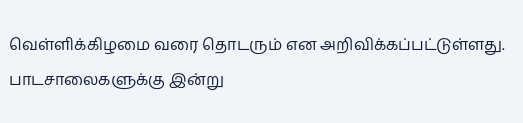வெள்ளிக்கிழமை வரை தொடரும் என அறிவிக்கப்பட்டுள்ளது.
பாடசாலைகளுக்கு இன்று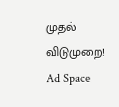முதல் விடுமுறை!
Ad Space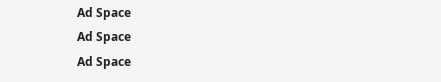Ad Space
Ad Space
Ad Space